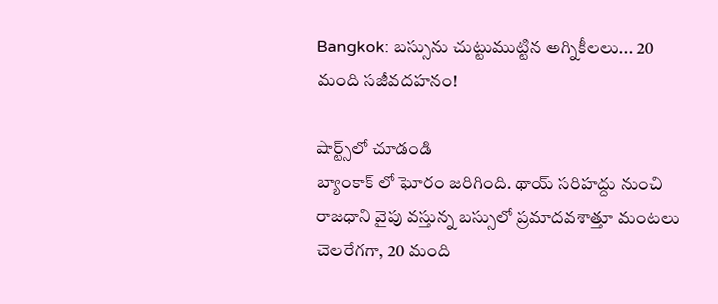Bangkok: బస్సును చుట్టుముట్టిన అగ్నికీలలు... 20 మంది సజీవదహనం!

షార్ట్స్‌లో చూడండి
బ్యాంకాక్ లో ఘోరం జరిగింది. థాయ్ సరిహద్దు నుంచి రాజధాని వైపు వస్తున్న బస్సులో ప్రమాదవశాత్తూ మంటలు చెలరేగగా, 20 మంది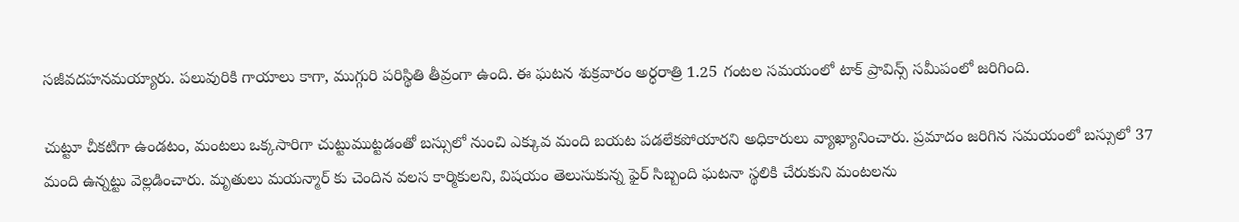సజీవదహనమయ్యారు. పలువురికి గాయాలు కాగా, ముగ్గురి పరిస్థితి తీవ్రంగా ఉంది. ఈ ఘటన శుక్రవారం అర్ధరాత్రి 1.25 గంటల సమయంలో టాక్ ప్రావిన్స్ సమీపంలో జరిగింది.

చుట్టూ చీకటిగా ఉండటం, మంటలు ఒక్కసారిగా చుట్టుముట్టడంతో బస్సులో నుంచి ఎక్కువ మంది బయట పడలేకపోయారని అధికారులు వ్యాఖ్యానించారు. ప్రమాదం జరిగిన సమయంలో బస్సులో 37 మంది ఉన్నట్టు వెల్లడించారు. మృతులు మయన్మార్ కు చెందిన వలస కార్మికులని, విషయం తెలుసుకున్న ఫైర్ సిబ్బంది ఘటనా స్థలికి చేరుకుని మంటలను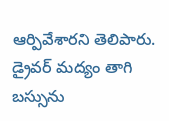ఆర్పివేశారని తెలిపారు. డ్రైవర్ మద్యం తాగి బస్సును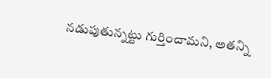నడుపుతున్నట్టు గుర్తించామని, అతన్ని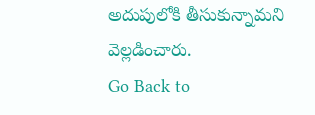అదుపులోకి తీసుకున్నామని వెల్లడించారు.
Go Back to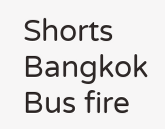Shorts
Bangkok
Bus fire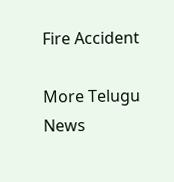Fire Accident

More Telugu News